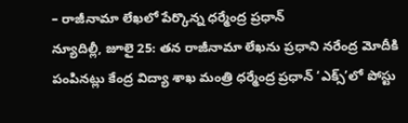– రాజీనామా లేఖలో పేర్కొన్న ధర్మేంద్ర ప్రధాన్
న్యూదిల్లీ, జూలై 25: తన రాజీనామా లేఖను ప్రధాని నరేంద్ర మోదీకి పంపినట్లు కేంద్ర విద్యా శాఖ మంత్రి ధర్మేంద్ర ప్రధాన్ ‘ఎక్స్’లో పోస్టు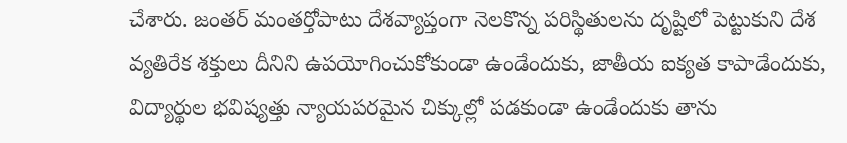చేశారు. జంతర్ మంతర్తోపాటు దేశవ్యాప్తంగా నెలకొన్న పరిస్థితులను దృష్టిలో పెట్టుకుని దేశ వ్యతిరేక శక్తులు దీనిని ఉపయోగించుకోకుండా ఉండేందుకు, జాతీయ ఐక్యత కాపాడేందుకు, విద్యార్థుల భవిష్యత్తు న్యాయపరమైన చిక్కుల్లో పడకుండా ఉండేందుకు తాను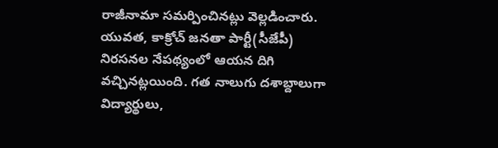రాజీనామా సమర్పించినట్లు వెల్లడించారు. యువత, కాక్రోచ్ జనతా పార్టీ(సీజేపీ) నిరసనల నేపథ్యంలో ఆయన దిగి వచ్చినట్లయింది. గత నాలుగు దశాబ్దాలుగా విద్యార్థులు,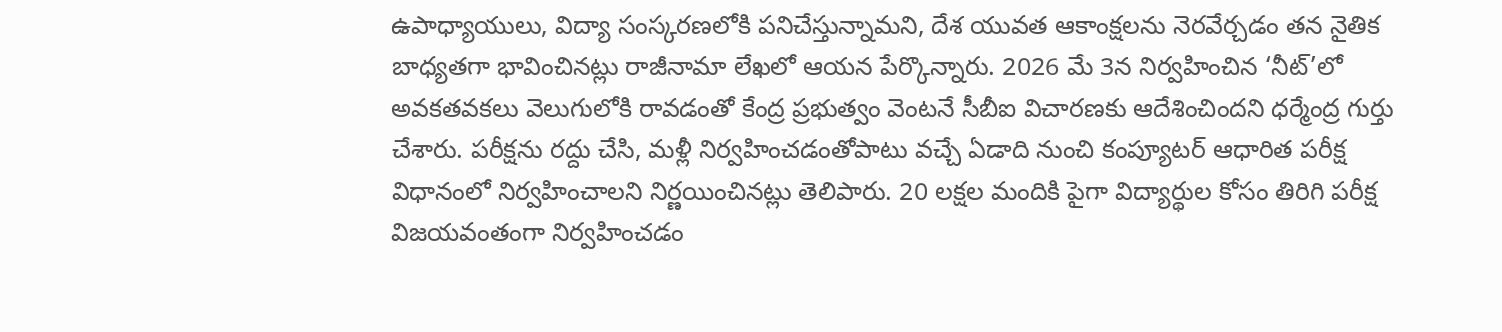ఉపాధ్యాయులు, విద్యా సంస్కరణలోకి పనిచేస్తున్నామని, దేశ యువత ఆకాంక్షలను నెరవేర్చడం తన నైతిక బాధ్యతగా భావించినట్లు రాజీనామా లేఖలో ఆయన పేర్కొన్నారు. 2026 మే 3న నిర్వహించిన ‘నీట్’లో అవకతవకలు వెలుగులోకి రావడంతో కేంద్ర ప్రభుత్వం వెంటనే సీబీఐ విచారణకు ఆదేశించిందని ధర్మేంద్ర గుర్తు చేశారు. పరీక్షను రద్దు చేసి, మళ్లీ నిర్వహించడంతోపాటు వచ్చే ఏడాది నుంచి కంప్యూటర్ ఆధారిత పరీక్ష విధానంలో నిర్వహించాలని నిర్ణయించినట్లు తెలిపారు. 20 లక్షల మందికి పైగా విద్యార్థుల కోసం తిరిగి పరీక్ష విజయవంతంగా నిర్వహించడం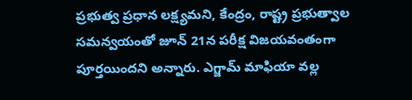ప్రభుత్వ ప్రధాన లక్ష్యమని, కేంద్రం, రాష్ట్ర ప్రభుత్వాల సమన్వయంతో జూన్ 21న పరీక్ష విజయవంతంగా పూర్తయిందని అన్నారు. ఎగ్జామ్ మాఫియా వల్ల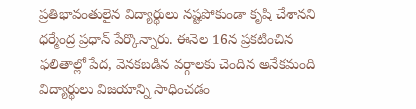ప్రతిభావంతులైన విద్యార్థులు నష్టపోకుండా కృషి చేశానని ధర్మేంద్ర ప్రధాన్ పేర్కొన్నారు. ఈనెల 16న ప్రకటించిన ఫలితాల్లో పేద, వెనకబడిన వర్గాలకు చెందిన అనేకమంది విద్యార్థులు విజయాన్ని సాధించడం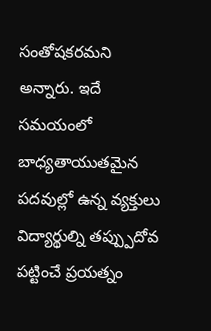సంతోషకరమని అన్నారు. ఇదే సమయంలో బాధ్యతాయుతమైన పదవుల్లో ఉన్న వ్యక్తులు విద్యార్థుల్ని తప్ప్పుదోవ పట్టించే ప్రయత్నం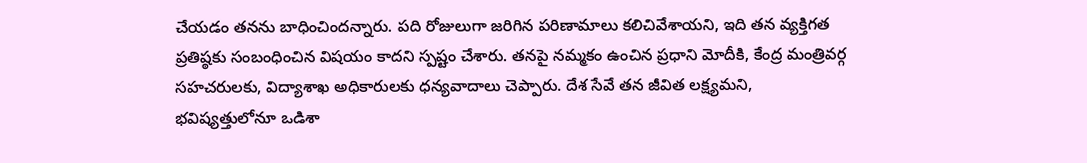చేయడం తనను బాధించిందన్నారు. పది రోజులుగా జరిగిన పరిణామాలు కలిచివేశాయని, ఇది తన వ్యక్తిగత ప్రతిష్ఠకు సంబంధించిన విషయం కాదని స్పష్టం చేశారు. తనపై నమ్మకం ఉంచిన ప్రధాని మోదీకి, కేంద్ర మంత్రివర్గ సహచరులకు, విద్యాశాఖ అధికారులకు ధన్యవాదాలు చెప్పారు. దేశ సేవే తన జీవిత లక్ష్యమని, భవిష్యత్తులోనూ ఒడిశా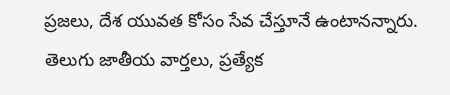ప్రజలు, దేశ యువత కోసం సేవ చేస్తూనే ఉంటానన్నారు.
తెలుగు జాతీయ వార్తలు, ప్రత్యేక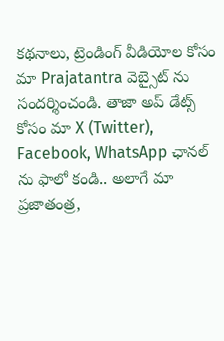కథనాలు, ట్రెండింగ్ వీడియోల కోసం మా Prajatantra వెబ్సైట్ ను సందర్శించండి. తాజా అప్ డేట్స్ కోసం మా X (Twitter), Facebook, WhatsApp ఛానల్ ను ఫాలో కండి.. అలాగే మా ప్రజాతంత్ర,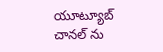యూట్యూబ్ చానల్ ను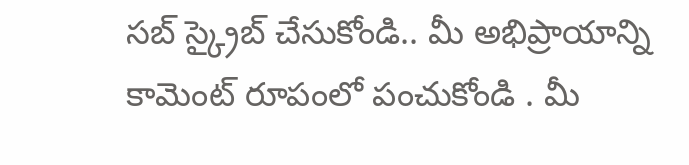సబ్ స్క్రైబ్ చేసుకోండి.. మీ అభిప్రాయాన్ని కామెంట్ రూపంలో పంచుకోండి . మీ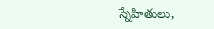స్నేహితులు,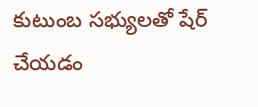కుటుంబ సభ్యులతో షేర్ చేయడం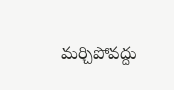మర్చిపోవద్దు